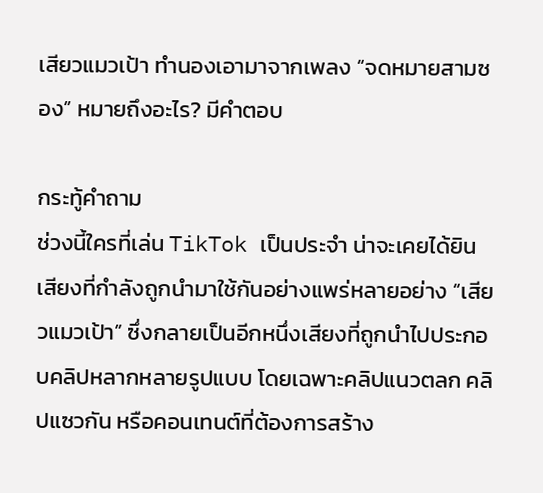เสียวแมวเป้า ทำนองเอามาจากเพลง “จดหมายสามซอง” หมายถึงอะไร? มีคำตอบ

กระทู้คำถาม
ช่วงนี้ใครที่เล่น TikTok เป็นประจำ น่าจะเคยได้ยินเสียงที่กำลังถูกนำมาใช้กันอย่างแพร่หลายอย่าง “เสียวแมวเป้า” ซึ่งกลายเป็นอีกหนึ่งเสียงที่ถูกนำไปประกอบคลิปหลากหลายรูปแบบ โดยเฉพาะคลิปแนวตลก คลิปแซวกัน หรือคอนเทนต์ที่ต้องการสร้าง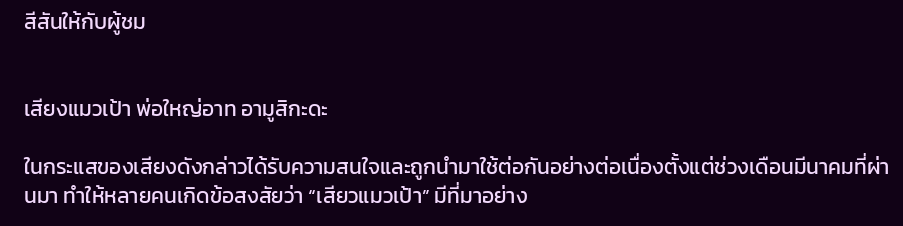สีสันให้กับผู้ชม


เสียงแมวเป้า พ่อใหญ่อาท อามูสิกะดะ

ในกระแสของเสียงดังกล่าวได้รับความสนใจและถูกนำมาใช้ต่อกันอย่างต่อเนื่องตั้งแต่ช่วงเดือนมีนาคมที่ผ่านมา ทำให้หลายคนเกิดข้อสงสัยว่า “เสียวแมวเป้า” มีที่มาอย่าง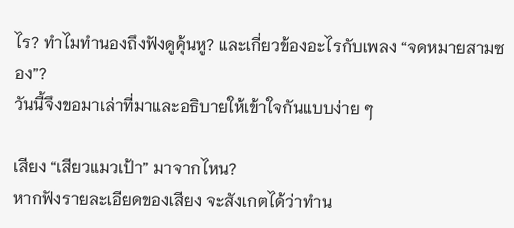ไร? ทำไมทำนองถึงฟังดูคุ้นหู? และเกี่ยวข้องอะไรกับเพลง “จดหมายสามซอง”?
วันนี้จึงขอมาเล่าที่มาและอธิบายให้เข้าใจกันแบบง่าย ๆ

เสียง “เสียวแมวเป้า” มาจากไหน?
หากฟังรายละเอียดของเสียง จะสังเกตได้ว่าทำน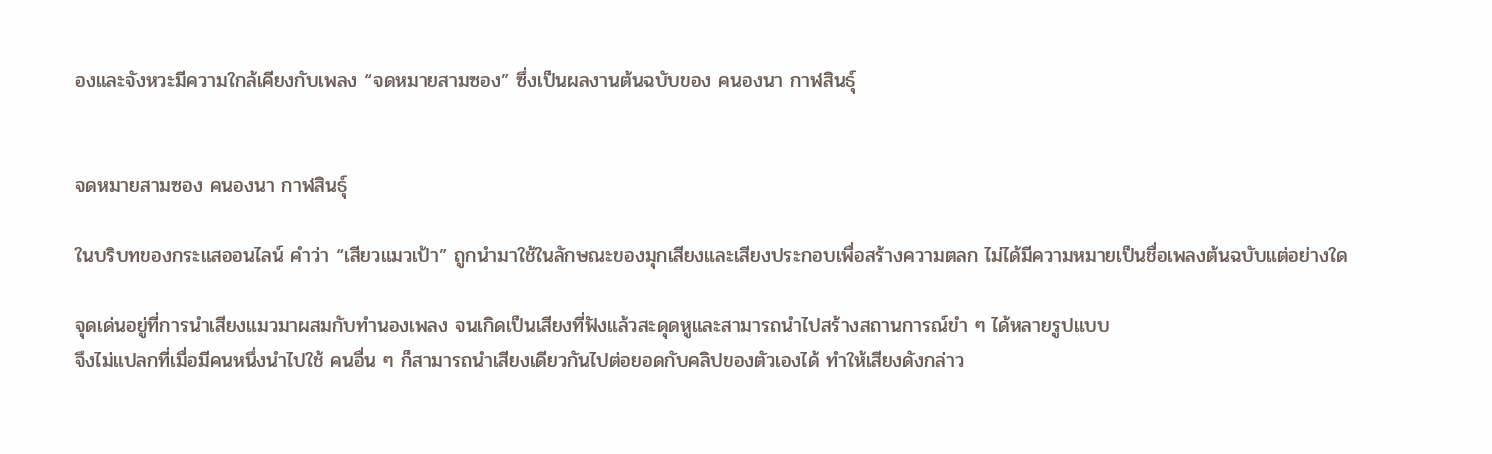องและจังหวะมีความใกล้เคียงกับเพลง “จดหมายสามซอง” ซึ่งเป็นผลงานต้นฉบับของ คนองนา กาฬสินธุ์


จดหมายสามซอง คนองนา กาฬสินธุ์

ในบริบทของกระแสออนไลน์ คำว่า “เสียวแมวเป้า” ถูกนำมาใช้ในลักษณะของมุกเสียงและเสียงประกอบเพื่อสร้างความตลก ไม่ได้มีความหมายเป็นชื่อเพลงต้นฉบับแต่อย่างใด

จุดเด่นอยู่ที่การนำเสียงแมวมาผสมกับทำนองเพลง จนเกิดเป็นเสียงที่ฟังแล้วสะดุดหูและสามารถนำไปสร้างสถานการณ์ขำ ๆ ได้หลายรูปแบบ
จึงไม่แปลกที่เมื่อมีคนหนึ่งนำไปใช้ คนอื่น ๆ ก็สามารถนำเสียงเดียวกันไปต่อยอดกับคลิปของตัวเองได้ ทำให้เสียงดังกล่าว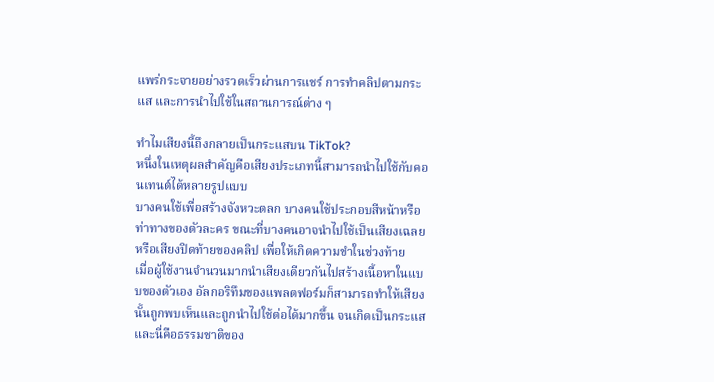แพร่กระจายอย่างรวดเร็วผ่านการแชร์ การทำคลิปตามกระแส และการนำไปใช้ในสถานการณ์ต่าง ๆ

ทำไมเสียงนี้ถึงกลายเป็นกระแสบน TikTok?
หนึ่งในเหตุผลสำคัญคือเสียงประเภทนี้สามารถนำไปใช้กับคอนเทนต์ได้หลายรูปแบบ
บางคนใช้เพื่อสร้างจังหวะตลก บางคนใช้ประกอบสีหน้าหรือท่าทางของตัวละคร ขณะที่บางคนอาจนำไปใช้เป็นเสียงเฉลยหรือเสียงปิดท้ายของคลิป เพื่อให้เกิดความขำในช่วงท้าย
เมื่อผู้ใช้งานจำนวนมากนำเสียงเดียวกันไปสร้างเนื้อหาในแบบของตัวเอง อัลกอริทึมของแพลตฟอร์มก็สามารถทำให้เสียงนั้นถูกพบเห็นและถูกนำไปใช้ต่อได้มากขึ้น จนเกิดเป็นกระแส
และนี่คือธรรมชาติของ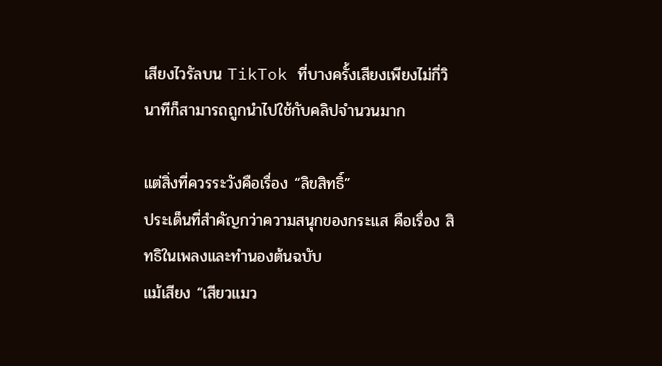เสียงไวรัลบน TikTok ที่บางครั้งเสียงเพียงไม่กี่วินาทีก็สามารถถูกนำไปใช้กับคลิปจำนวนมาก

แต่สิ่งที่ควรระวังคือเรื่อง “ลิขสิทธิ์”
ประเด็นที่สำคัญกว่าความสนุกของกระแส คือเรื่อง สิทธิในเพลงและทำนองต้นฉบับ
แม้เสียง “เสียวแมว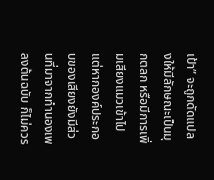เป้า” จะถูกดัดแปลงให้มีลักษณะเป็นมุกตลก หรือมีการเพิ่มเสียงแมวเข้าไป แต่หากองค์ประกอบของเสียงยังมีส่วนที่มาจากทำนองเพลงต้นฉบับ ก็ไม่ควร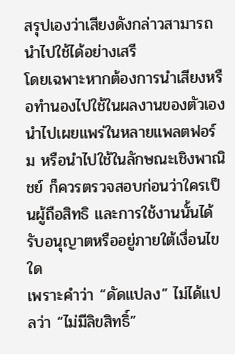สรุปเองว่าเสียงดังกล่าวสามารถนำไปใช้ได้อย่างเสรี
โดยเฉพาะหากต้องการนำเสียงหรือทำนองไปใช้ในผลงานของตัวเอง นำไปเผยแพร่ในหลายแพลตฟอร์ม หรือนำไปใช้ในลักษณะเชิงพาณิชย์ ก็ควรตรวจสอบก่อนว่าใครเป็นผู้ถือสิทธิ และการใช้งานนั้นได้รับอนุญาตหรืออยู่ภายใต้เงื่อนไขใด
เพราะคำว่า “ดัดแปลง” ไม่ได้แปลว่า “ไม่มีลิขสิทธิ์”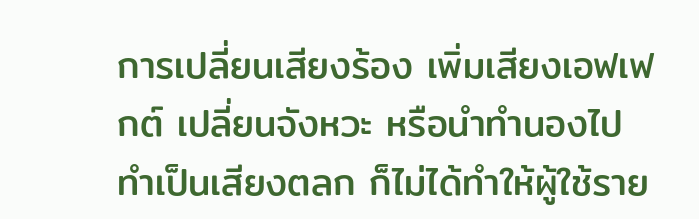การเปลี่ยนเสียงร้อง เพิ่มเสียงเอฟเฟกต์ เปลี่ยนจังหวะ หรือนำทำนองไปทำเป็นเสียงตลก ก็ไม่ได้ทำให้ผู้ใช้ราย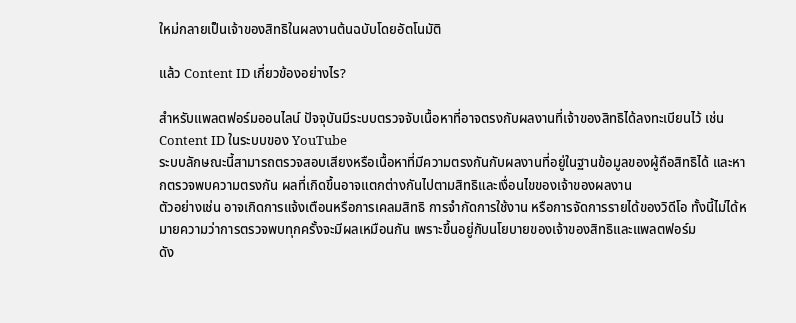ใหม่กลายเป็นเจ้าของสิทธิในผลงานต้นฉบับโดยอัตโนมัติ

แล้ว Content ID เกี่ยวข้องอย่างไร?

สำหรับแพลตฟอร์มออนไลน์ ปัจจุบันมีระบบตรวจจับเนื้อหาที่อาจตรงกับผลงานที่เจ้าของสิทธิได้ลงทะเบียนไว้ เช่น Content ID ในระบบของ YouTube
ระบบลักษณะนี้สามารถตรวจสอบเสียงหรือเนื้อหาที่มีความตรงกันกับผลงานที่อยู่ในฐานข้อมูลของผู้ถือสิทธิได้ และหากตรวจพบความตรงกัน ผลที่เกิดขึ้นอาจแตกต่างกันไปตามสิทธิและเงื่อนไขของเจ้าของผลงาน
ตัวอย่างเช่น อาจเกิดการแจ้งเตือนหรือการเคลมสิทธิ การจำกัดการใช้งาน หรือการจัดการรายได้ของวิดีโอ ทั้งนี้ไม่ได้หมายความว่าการตรวจพบทุกครั้งจะมีผลเหมือนกัน เพราะขึ้นอยู่กับนโยบายของเจ้าของสิทธิและแพลตฟอร์ม
ดัง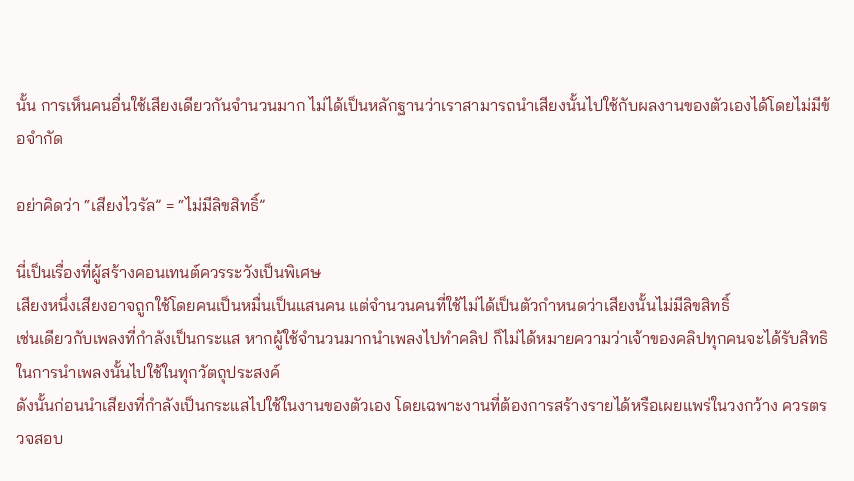นั้น การเห็นคนอื่นใช้เสียงเดียวกันจำนวนมาก ไม่ได้เป็นหลักฐานว่าเราสามารถนำเสียงนั้นไปใช้กับผลงานของตัวเองได้โดยไม่มีข้อจำกัด

อย่าคิดว่า “เสียงไวรัล” = “ไม่มีลิขสิทธิ์”

นี่เป็นเรื่องที่ผู้สร้างคอนเทนต์ควรระวังเป็นพิเศษ
เสียงหนึ่งเสียงอาจถูกใช้โดยคนเป็นหมื่นเป็นแสนคน แต่จำนวนคนที่ใช้ไม่ได้เป็นตัวกำหนดว่าเสียงนั้นไม่มีลิขสิทธิ์
เช่นเดียวกับเพลงที่กำลังเป็นกระแส หากผู้ใช้จำนวนมากนำเพลงไปทำคลิป ก็ไม่ได้หมายความว่าเจ้าของคลิปทุกคนจะได้รับสิทธิในการนำเพลงนั้นไปใช้ในทุกวัตถุประสงค์
ดังนั้นก่อนนำเสียงที่กำลังเป็นกระแสไปใช้ในงานของตัวเอง โดยเฉพาะงานที่ต้องการสร้างรายได้หรือเผยแพร่ในวงกว้าง ควรตรวจสอบ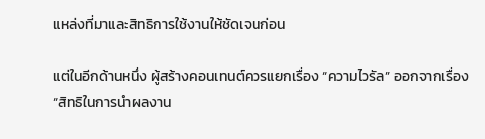แหล่งที่มาและสิทธิการใช้งานให้ชัดเจนก่อน

แต่ในอีกด้านหนึ่ง ผู้สร้างคอนเทนต์ควรแยกเรื่อง “ความไวรัล” ออกจากเรื่อง “สิทธิในการนำผลงาน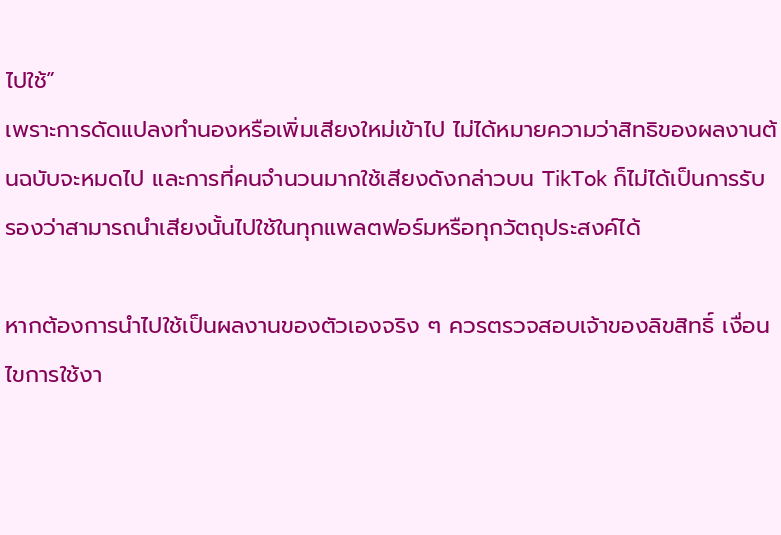ไปใช้”
เพราะการดัดแปลงทำนองหรือเพิ่มเสียงใหม่เข้าไป ไม่ได้หมายความว่าสิทธิของผลงานต้นฉบับจะหมดไป และการที่คนจำนวนมากใช้เสียงดังกล่าวบน TikTok ก็ไม่ได้เป็นการรับรองว่าสามารถนำเสียงนั้นไปใช้ในทุกแพลตฟอร์มหรือทุกวัตถุประสงค์ได้

หากต้องการนำไปใช้เป็นผลงานของตัวเองจริง ๆ ควรตรวจสอบเจ้าของลิขสิทธิ์ เงื่อนไขการใช้งา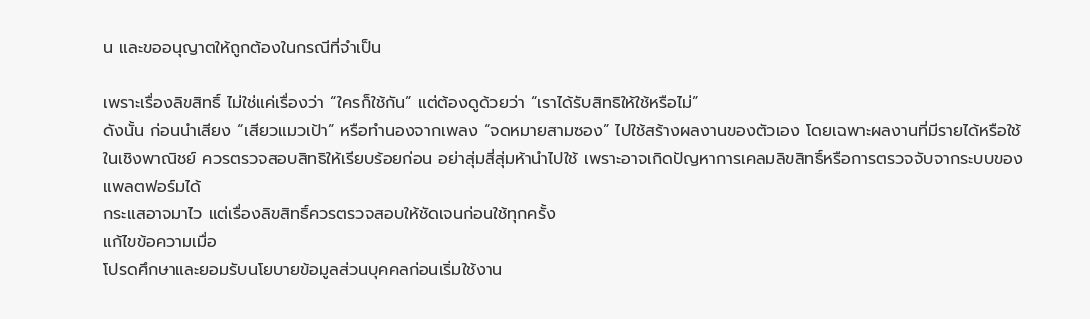น และขออนุญาตให้ถูกต้องในกรณีที่จำเป็น

เพราะเรื่องลิขสิทธิ์ ไม่ใช่แค่เรื่องว่า “ใครก็ใช้กัน” แต่ต้องดูด้วยว่า “เราได้รับสิทธิให้ใช้หรือไม่”
ดังนั้น ก่อนนำเสียง “เสียวแมวเป้า” หรือทำนองจากเพลง “จดหมายสามซอง” ไปใช้สร้างผลงานของตัวเอง โดยเฉพาะผลงานที่มีรายได้หรือใช้ในเชิงพาณิชย์ ควรตรวจสอบสิทธิให้เรียบร้อยก่อน อย่าสุ่มสี่สุ่มห้านำไปใช้ เพราะอาจเกิดปัญหาการเคลมลิขสิทธิ์หรือการตรวจจับจากระบบของแพลตฟอร์มได้
กระแสอาจมาไว แต่เรื่องลิขสิทธิ์ควรตรวจสอบให้ชัดเจนก่อนใช้ทุกครั้ง
แก้ไขข้อความเมื่อ
โปรดศึกษาและยอมรับนโยบายข้อมูลส่วนบุคคลก่อนเริ่มใช้งาน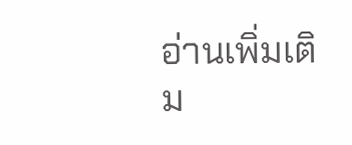อ่านเพิ่มเติม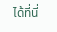ได้ที่นี่